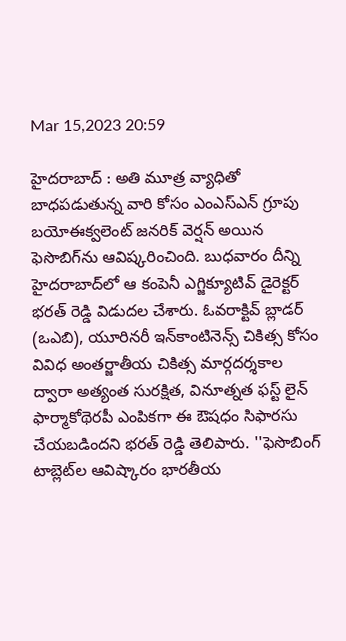Mar 15,2023 20:59

హైదరాబాద్‌ : అతి మూత్ర వ్యాధితో బాధపడుతున్న వారి కోసం ఎంఎస్‌ఎన్‌ గ్రూపు బయోఈక్వలెంట్‌ జనరిక్‌ వెర్షన్‌ అయిన ఫెసొబిగ్‌ను ఆవిష్కరించింది. బుధవారం దీన్ని హైదరాబాద్‌లో ఆ కంపెనీ ఎగ్జిక్యూటివ్‌ డైరెక్టర్‌ భరత్‌ రెడ్డి విడుదల చేశారు. ఓవరాక్టివ్‌ బ్లాడర్‌ (ఒఎబి), యూరినరీ ఇన్‌కాంటినెన్స్‌ చికిత్స కోసం వివిధ అంతర్జాతీయ చికిత్స మార్గదర్శకాల ద్వారా అత్యంత సురక్షిత, వినూత్నత ఫస్ట్‌ లైన్‌ ఫార్మాకోథెరపీ ఎంపికగా ఈ ఔషధం సిఫారసు చేయబడిందని భరత్‌ రెడ్డి తెలిపారు. ''ఫెసొబింగ్‌ టాబ్లెట్‌ల ఆవిష్కారం భారతీయ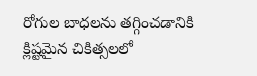రోగుల బాధలను తగ్గించడానికి క్లిష్టమైన చికిత్సలలో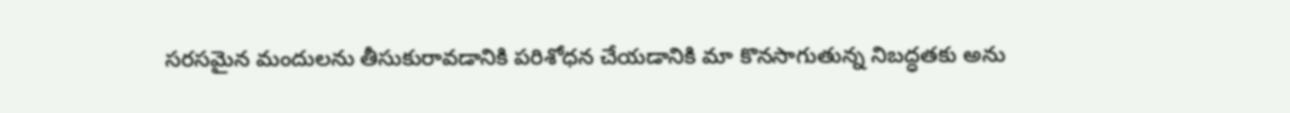సరసమైన మందులను తీసుకురావడానికి పరిశోధన చేయడానికి మా కొనసాగుతున్న నిబద్ధతకు అను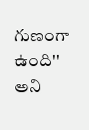గుణంగా ఉంది'' అని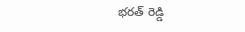భరత్‌ రెడ్డి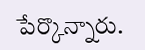పేర్కొన్నారు.